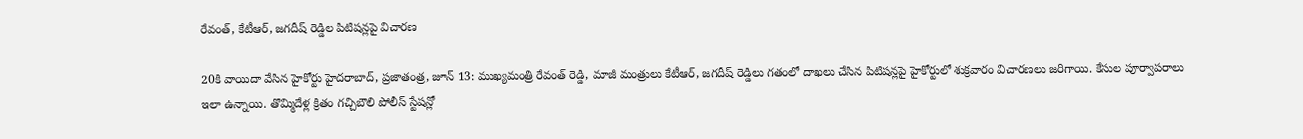రేవంత్, కేటీఆర్, జగదీష్ రెడ్డిల పిటిషన్లపై విచారణ

20కి వాయిదా వేసిన హైకోర్టు హైదరాబాద్, ప్రజాతంత్ర, జూన్ 13: ముఖ్యమంత్రి రేవంత్ రెడ్డి, మాజీ మంత్రులు కేటీఆర్, జగదీష్ రెడ్డిలు గతంలో దాఖలు చేసిన పిటిషన్లపై హైకోర్టులో శుక్రవారం విచారణలు జరిగాయి. కేసుల పూర్వాపరాలు ఇలా ఉన్నాయి. తొమ్మిదేళ్ల క్రితం గచ్చిబౌలి పోలీస్ స్టేషన్లో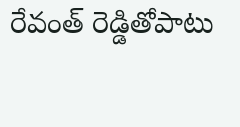రేవంత్ రెడ్డితోపాటు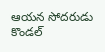ఆయన సోదరుడు కొండల్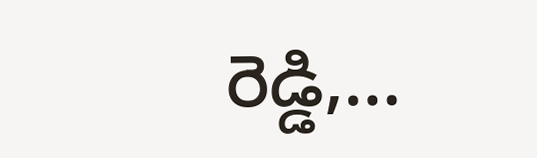రెడ్డి,…